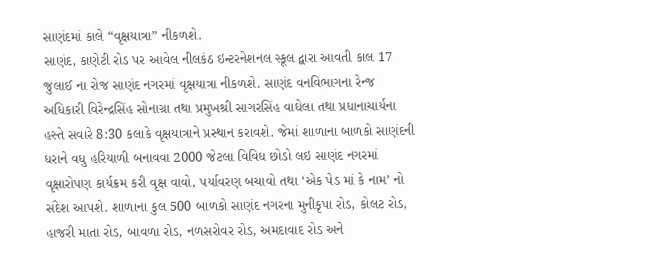સાણંદમાં કાલે “વૃક્ષયાત્રા” નીકળશે.
સાણંદ, કાણેટી રોડ પર આવેલ નીલકંઠ ઇન્ટરનેશનલ સ્કૂલ દ્વારા આવતી કાલ 17 જુલાઈ ના રોજ સાણંદ નગરમાં વૃક્ષયાત્રા નીકળશે. સાણંદ વનવિભાગના રેન્જ અધિકારી વિરેન્દ્રસિંહ સોનાગ્રા તથા પ્રમુખશ્રી સાગરસિંહ વાઘેલા તથા પ્રધાનાચાર્યના હસ્તે સવારે 8:30 કલાકે વૃક્ષયાત્રાને પ્રસ્થાન કરાવશે. જેમાં શાળાના બાળકો સાણંદની ધરાને વધુ હરિયાળી બનાવવા 2000 જેટલા વિવિધ છોડો લઇ સાણંદ નગરમાં વૃક્ષારોપણ કાર્યક્રમ કરી વૃક્ષ વાવો, પર્યાવરણ બચાવો તથા ‘એક પેડ માં કે નામ’ નો સંદેશ આપશે. શાળાના કુલ 500 બાળકો સાણંદ નગરના મુનીકૃપા રોડ, કોલટ રોડ, હાજરી માતા રોડ, બાવળા રોડ, નળસરોવર રોડ, અમદાવાદ રોડ અને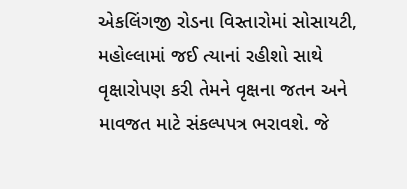એકલિંગજી રોડના વિસ્તારોમાં સોસાયટી, મહોલ્લામાં જઈ ત્યાનાં રહીશો સાથે વૃક્ષારોપણ કરી તેમને વૃક્ષના જતન અને માવજત માટે સંકલ્પપત્ર ભરાવશે. જે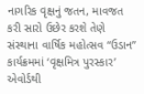નાગરિક વૃક્ષનું જતન, માવજત કરી સારો ઉછેર કરશે તેણે સંસ્થાના વાર્ષિક મહોત્સવ “ઉડાન” કાર્યક્રમમાં ‘વૃક્ષમિત્ર પુરસ્કાર’ એવોર્ડથી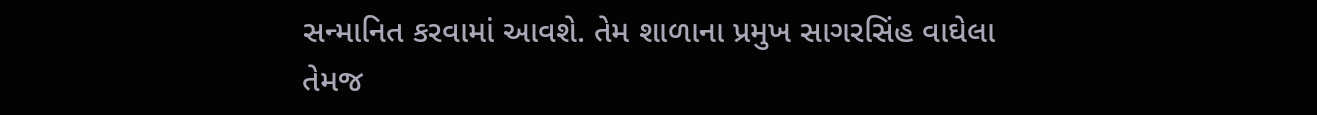સન્માનિત કરવામાં આવશે. તેમ શાળાના પ્રમુખ સાગરસિંહ વાઘેલા તેમજ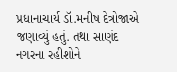પ્રધાનાચાર્ય ડૉ.મનીષ દેત્રોજાએ જણાવ્યું હતું. તથા સાણંદ નગરના રહીશોને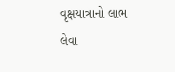વૃક્ષયાત્રાનો લાભ લેવા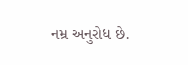નમ્ર અનુરોધ છે.